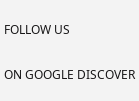FOLLOW US

ON GOOGLE DISCOVER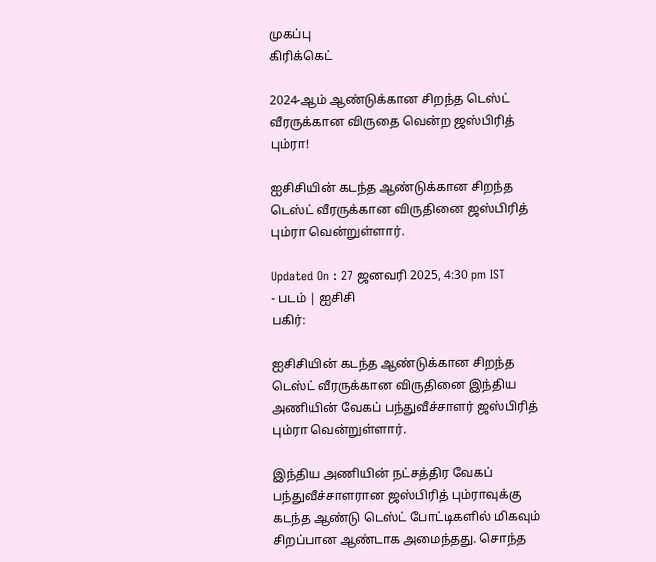முகப்பு
கிரிக்கெட்

2024-ஆம் ஆண்டுக்கான சிறந்த டெஸ்ட் வீரருக்கான விருதை வென்ற ஜஸ்பிரித் பும்ரா!

ஐசிசியின் கடந்த ஆண்டுக்கான சிறந்த டெஸ்ட் வீரருக்கான விருதினை ஜஸ்பிரித் பும்ரா வென்றுள்ளார்.

Updated On : 27 ஜனவரி 2025, 4:30 pm IST
- படம் | ஐசிசி
பகிர்:

ஐசிசியின் கடந்த ஆண்டுக்கான சிறந்த டெஸ்ட் வீரருக்கான விருதினை இந்திய அணியின் வேகப் பந்துவீச்சாளர் ஜஸ்பிரித் பும்ரா வென்றுள்ளார்.

இந்திய அணியின் நட்சத்திர வேகப் பந்துவீச்சாளரான ஜஸ்பிரித் பும்ராவுக்கு கடந்த ஆண்டு டெஸ்ட் போட்டிகளில் மிகவும் சிறப்பான ஆண்டாக அமைந்தது. சொந்த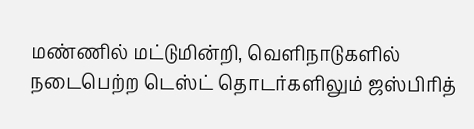மண்ணில் மட்டுமின்றி, வெளிநாடுகளில் நடைபெற்ற டெஸ்ட் தொடர்களிலும் ஜஸ்பிரித்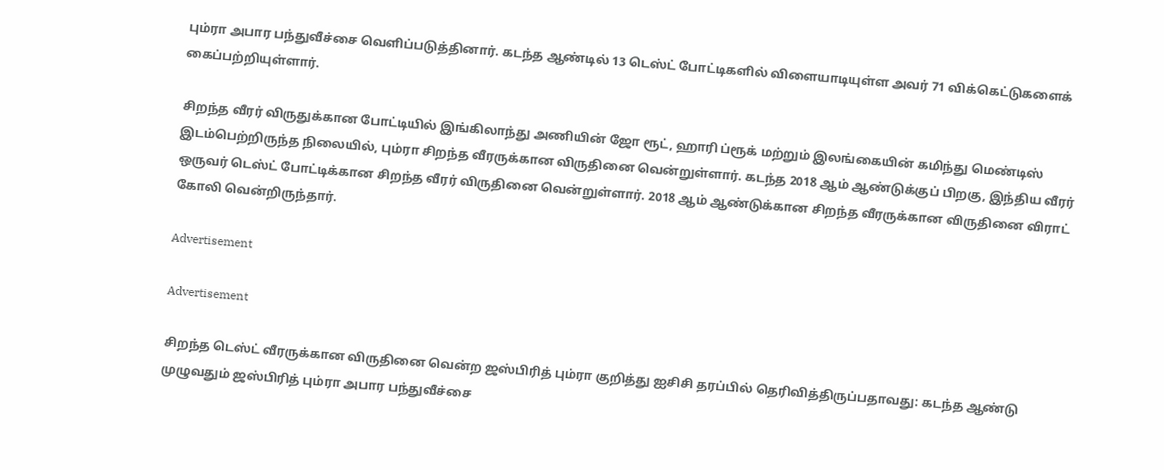பும்ரா அபார பந்துவீச்சை வெளிப்படுத்தினார். கடந்த ஆண்டில் 13 டெஸ்ட் போட்டிகளில் விளையாடியுள்ள அவர் 71 விக்கெட்டுகளைக் கைப்பற்றியுள்ளார்.

சிறந்த வீரர் விருதுக்கான போட்டியில் இங்கிலாந்து அணியின் ஜோ ரூட், ஹாரி ப்ரூக் மற்றும் இலங்கையின் கமிந்து மெண்டிஸ் இடம்பெற்றிருந்த நிலையில், பும்ரா சிறந்த வீரருக்கான விருதினை வென்றுள்ளார். கடந்த 2018 ஆம் ஆண்டுக்குப் பிறகு, இந்திய வீரர் ஒருவர் டெஸ்ட் போட்டிக்கான சிறந்த வீரர் விருதினை வென்றுள்ளார். 2018 ஆம் ஆண்டுக்கான சிறந்த வீரருக்கான விருதினை விராட் கோலி வென்றிருந்தார்.

Advertisement

Advertisement

சிறந்த டெஸ்ட் வீரருக்கான விருதினை வென்ற ஜஸ்பிரித் பும்ரா குறித்து ஐசிசி தரப்பில் தெரிவித்திருப்பதாவது: கடந்த ஆண்டு முழுவதும் ஜஸ்பிரித் பும்ரா அபார பந்துவீச்சை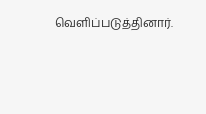வெளிப்படுத்தினார்.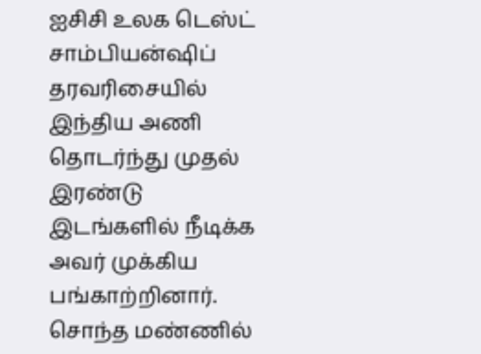ஐசிசி உலக டெஸ்ட் சாம்பியன்ஷிப் தரவரிசையில் இந்திய அணி தொடர்ந்து முதல் இரண்டு இடங்களில் நீடிக்க அவர் முக்கிய பங்காற்றினார். சொந்த மண்ணில்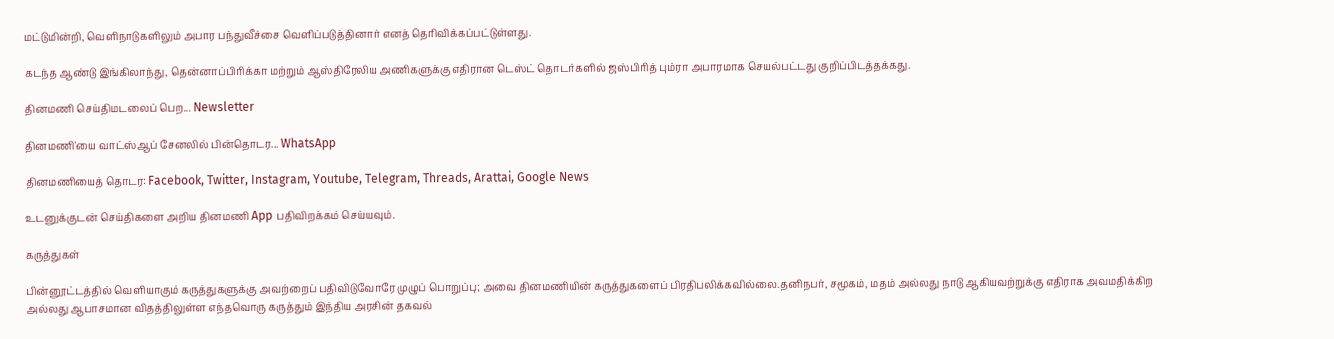மட்டுமின்றி, வெளிநாடுகளிலும் அபார பந்துவீச்சை வெளிப்படுத்தினார் எனத் தெரிவிக்கப்பட்டுள்ளது.

கடந்த ஆண்டு இங்கிலாந்து, தென்னாப்பிரிக்கா மற்றும் ஆஸ்திரேலிய அணிகளுக்கு எதிரான டெஸ்ட் தொடர்களில் ஜஸ்பிரித் பும்ரா அபாரமாக செயல்பட்டது குறிப்பிடத்தக்கது.

தினமணி செய்திமடலைப் பெற... Newsletter

தினமணி'யை வாட்ஸ்ஆப் சேனலில் பின்தொடர... WhatsApp

தினமணியைத் தொடர: Facebook, Twitter, Instagram, Youtube, Telegram, Threads, Arattai, Google News

உடனுக்குடன் செய்திகளை அறிய தினமணி App பதிவிறக்கம் செய்யவும்.

கருத்துகள்

பின்னூட்டத்தில் வெளியாகும் கருத்துகளுக்கு அவற்றைப் பதிவிடுவோரே முழுப் பொறுப்பு; அவை தினமணியின் கருத்துகளைப் பிரதிபலிக்கவில்லை.தனிநபர், சமூகம், மதம் அல்லது நாடு ஆகியவற்றுக்கு எதிராக அவமதிக்கிற அல்லது ஆபாசமான விதத்திலுள்ள எந்தவொரு கருத்தும் இந்திய அரசின் தகவல்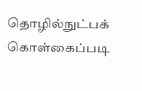தொழில்நுட்பக் கொள்கைப்படி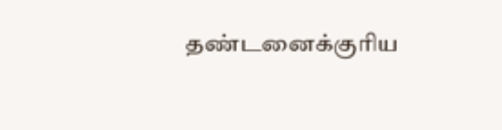தண்டனைக்குரிய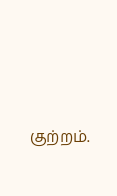குற்றம்.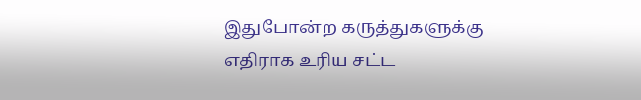இதுபோன்ற கருத்துகளுக்கு எதிராக உரிய சட்ட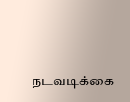நடவடிக்கை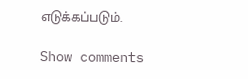எடுக்கப்படும்.

Show comments